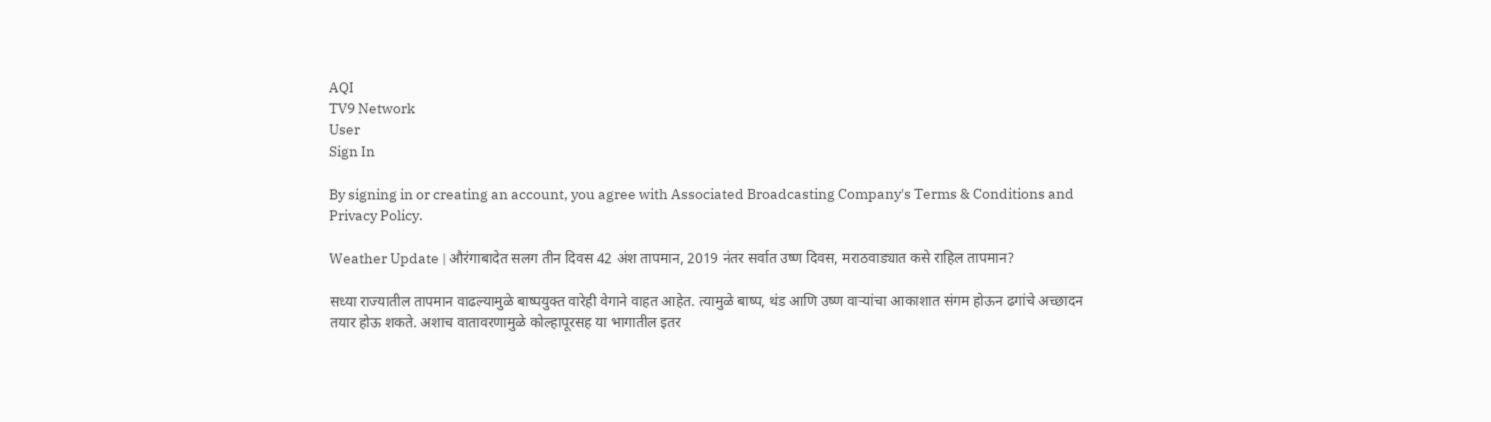AQI
TV9 Network
User
Sign In

By signing in or creating an account, you agree with Associated Broadcasting Company's Terms & Conditions and Privacy Policy.

Weather Update | औरंगाबादेत सलग तीन दिवस 42 अंश तापमान, 2019 नंतर सर्वात उष्ण दिवस, मराठवाड्यात कसे राहिल तापमान?

सध्या राज्यातील तापमान वाढल्यामुळे बाष्पयुक्त वारेही वेगाने वाहत आहेत. त्यामुळे बाष्प, थंड आणि उष्ण वाऱ्यांचा आकाशात संगम होऊन ढगांचे अच्छादन तयार होऊ शकते. अशाच वातावरणामुळे कोल्हापूरसह या भागातील इतर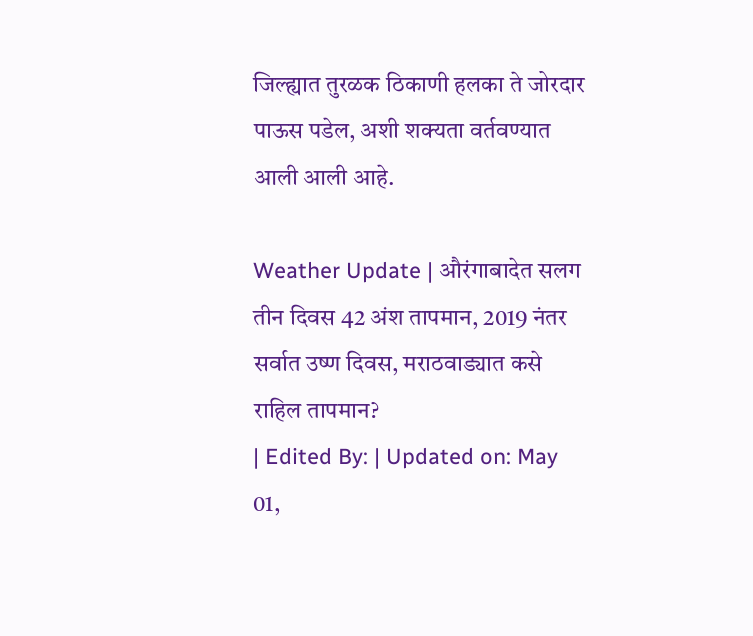जिल्ह्यात तुरळक ठिकाणी हलका ते जोरदार पाऊस पडेल, अशी शक्यता वर्तवण्यात आली आली आहे.

Weather Update | औरंगाबादेत सलग तीन दिवस 42 अंश तापमान, 2019 नंतर सर्वात उष्ण दिवस, मराठवाड्यात कसे राहिल तापमान?
| Edited By: | Updated on: May 01,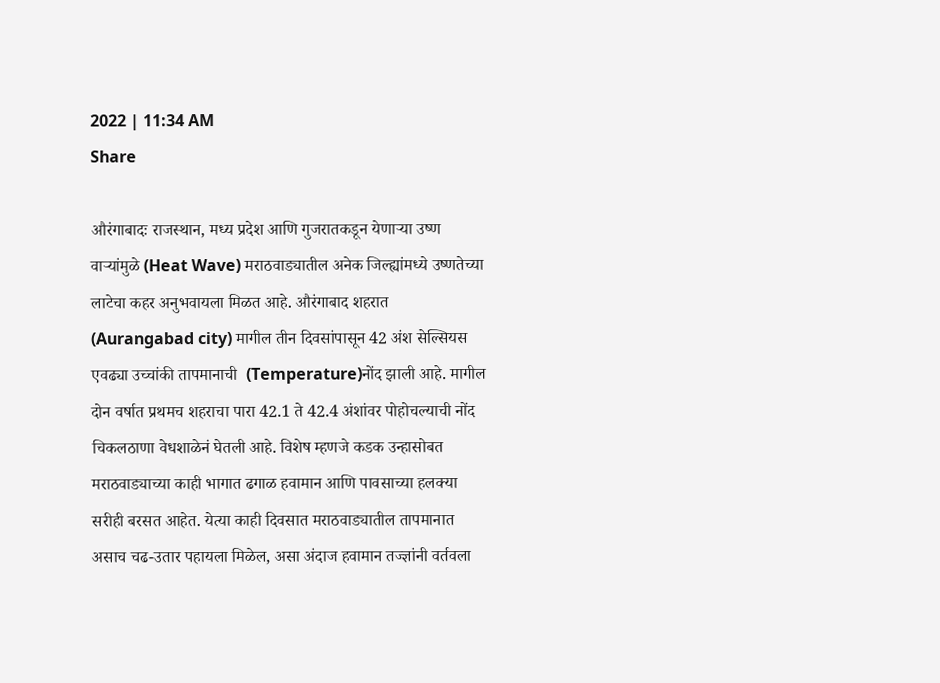2022 | 11:34 AM
Share

औरंगाबादः राजस्थान, मध्य प्रदेश आणि गुजरातकडून येणाऱ्या उष्ण वाऱ्यांमुळे (Heat Wave) मराठवाड्यातील अनेक जिल्ह्यांमध्ये उष्णतेच्या लाटेचा कहर अनुभवायला मिळत आहे. औरंगाबाद शहरात (Aurangabad city) मागील तीन दिवसांपासून 42 अंश सेल्सियस एवढ्या उच्चांकी तापमानाची  (Temperature)नोंद झाली आहे. मागील दोन वर्षात प्रथमच शहराचा पारा 42.1 ते 42.4 अंशांवर पोहोचल्याची नोंद चिकलठाणा वेधशाळेनं घेतली आहे. विशेष म्हणजे कडक उन्हासोबत मराठवाड्याच्या काही भागात ढगाळ हवामान आणि पावसाच्या हलक्या सरीही बरसत आहेत. येत्या काही दिवसात मराठवाड्यातील तापमानात असाच चढ-उतार पहायला मिळेल, असा अंदाज हवामान तज्ज्ञांनी वर्तवला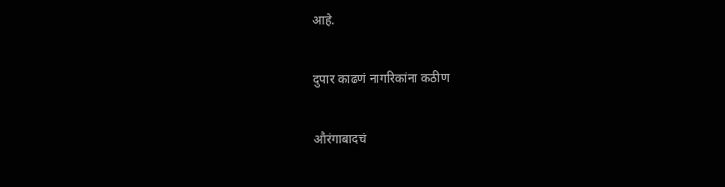आहे.

दुपार काढणं नागरिकांना कठीण

औरंगाबादचं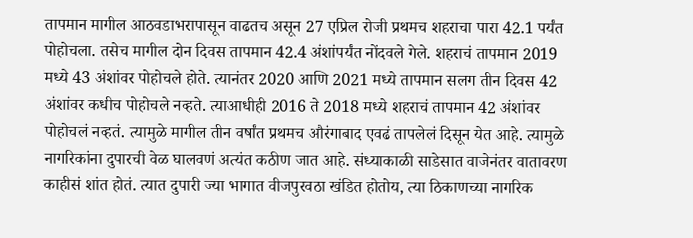तापमान मागील आठवडाभरापासून वाढतच असून 27 एप्रिल रोजी प्रथमच शहराचा पारा 42.1 पर्यंत पोहोचला. तसेच मागील दोन दिवस तापमान 42.4 अंशांपर्यंत नोंदवले गेले. शहराचं तापमान 2019 मध्ये 43 अंशांवर पोहोचले होते. त्यानंतर 2020 आणि 2021 मध्ये तापमान सलग तीन दिवस 42 अंशांवर कधीच पोहोचले नव्हते. त्याआधीही 2016 ते 2018 मध्ये शहराचं तापमान 42 अंशांवर पोहोचलं नव्हतं. त्यामुळे मागील तीन वर्षांत प्रथमच औरंगाबाद एवढं तापलेलं दिसून येत आहे. त्यामुळे नागरिकांना दुपारची वेळ घालवणं अत्यंत कठीण जात आहे. संध्याकाळी साडेसात वाजेनंतर वातावरण काहीसं शांत होतं. त्यात दुपारी ज्या भागात वीजपुरवठा खंडित होतोय, त्या ठिकाणच्या नागरिक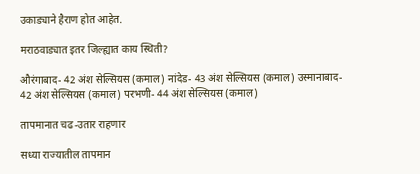उकाड्याने हैराण होत आहेत.

मराठवाड्यात इतर जिल्ह्यात काय स्थिती?

औरंगाबाद- 42 अंश सेल्सियस (कमाल) नांदेड- 43 अंश सेल्सियस (कमाल) उस्मानाबाद- 42 अंश सेल्सियस (कमाल) परभणी- 44 अंश सेल्सियस (कमाल)

तापमानात चढ-उतार राहणार

सध्या राज्यातील तापमान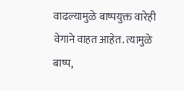वाढल्यामुळे बाष्पयुक्त वारेही वेगाने वाहत आहेत. त्यामुळे बाष्प,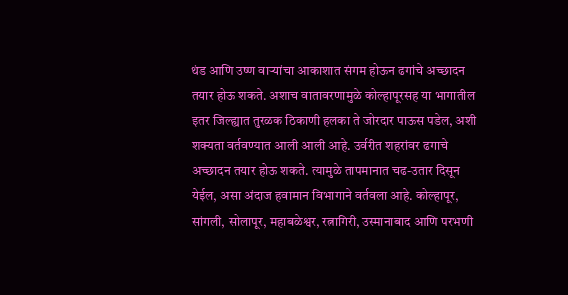थंड आणि उष्ण वाऱ्यांचा आकाशात संगम होऊन ढगांचे अच्छादन तयार होऊ शकते. अशाच वातावरणामुळे कोल्हापूरसह या भागातील इतर जिल्ह्यात तुरळक ठिकाणी हलका ते जोरदार पाऊस पडेल, अशी शक्यता वर्तवण्यात आली आली आहे. उर्वरीत शहरांवर ढगाचे अच्छादन तयार होऊ शकते. त्यामुळे तापमानात चढ-उतार दिसून येईल, असा अंदाज हवामान विभागाने वर्तवला आहे. कोल्हापूर, सांगली, सोलापूर, महाबळेश्वर, रत्नागिरी, उस्मानाबाद आणि परभणी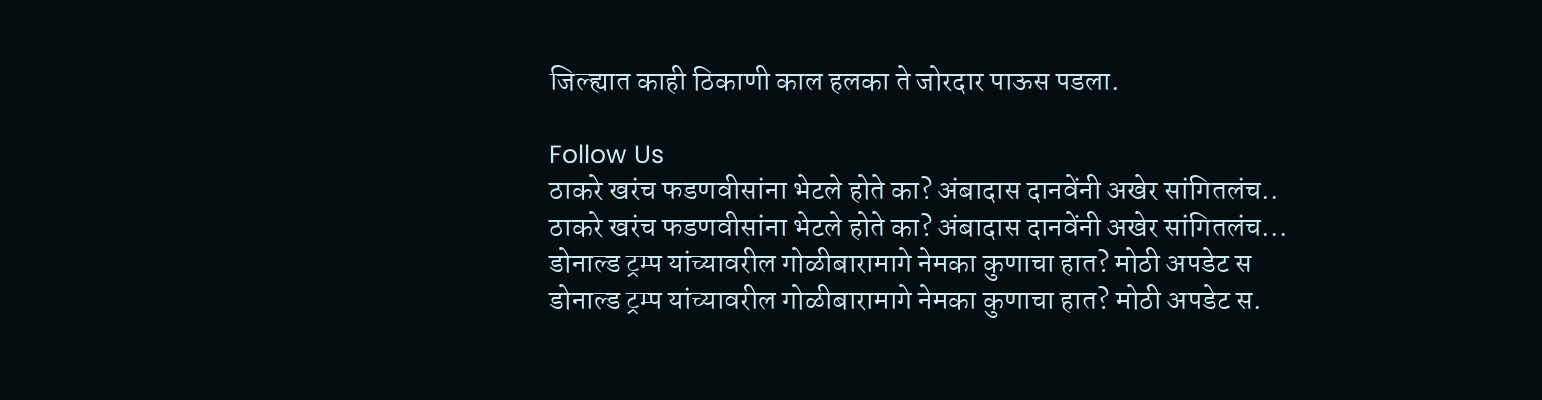जिल्ह्यात काही ठिकाणी काल हलका ते जोरदार पाऊस पडला.

Follow Us
ठाकरे खरंच फडणवीसांना भेटले होते का? अंबादास दानवेंनी अखेर सांगितलंच..
ठाकरे खरंच फडणवीसांना भेटले होते का? अंबादास दानवेंनी अखेर सांगितलंच...
डोनाल्ड ट्रम्प यांच्यावरील गोळीबारामागे नेमका कुणाचा हात? मोठी अपडेट स
डोनाल्ड ट्रम्प यांच्यावरील गोळीबारामागे नेमका कुणाचा हात? मोठी अपडेट स.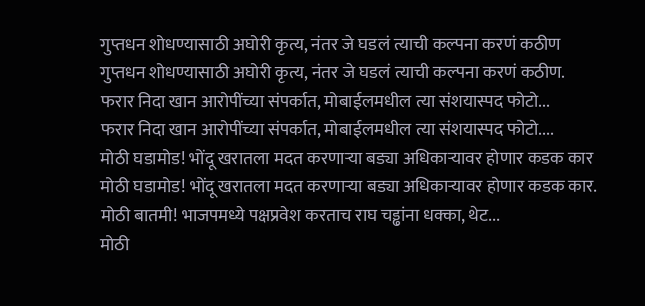गुप्तधन शोधण्यासाठी अघोरी कृत्य, नंतर जे घडलं त्याची कल्पना करणं कठीण
गुप्तधन शोधण्यासाठी अघोरी कृत्य, नंतर जे घडलं त्याची कल्पना करणं कठीण.
फरार निदा खान आरोपींच्या संपर्कात, मोबाईलमधील त्या संशयास्पद फोटो...
फरार निदा खान आरोपींच्या संपर्कात, मोबाईलमधील त्या संशयास्पद फोटो....
मोठी घडामोड! भोंदू खरातला मदत करणाऱ्या बड्या अधिकाऱ्यावर होणार कडक कार
मोठी घडामोड! भोंदू खरातला मदत करणाऱ्या बड्या अधिकाऱ्यावर होणार कडक कार.
मोठी बातमी! भाजपमध्ये पक्षप्रवेश करताच राघ चड्ढांना धक्का, थेट...
मोठी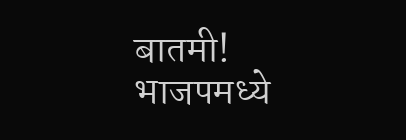बातमी! भाजपमध्ये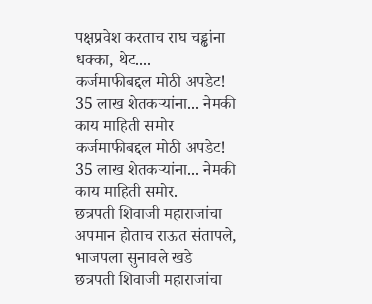पक्षप्रवेश करताच राघ चड्ढांना धक्का, थेट....
कर्जमाफीबद्दल मोठी अपडेट! 35 लाख शेतकऱ्यांना... नेमकी काय माहिती समोर
कर्जमाफीबद्दल मोठी अपडेट! 35 लाख शेतकऱ्यांना... नेमकी काय माहिती समोर.
छत्रपती शिवाजी महाराजांचा अपमान होताच राऊत संतापले, भाजपला सुनावले खडे
छत्रपती शिवाजी महाराजांचा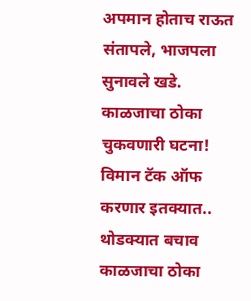अपमान होताच राऊत संतापले, भाजपला सुनावले खडे.
काळजाचा ठोका चुकवणारी घटना! विमान टॅक ऑफ करणार इतक्यात.. थोडक्यात बचाव
काळजाचा ठोका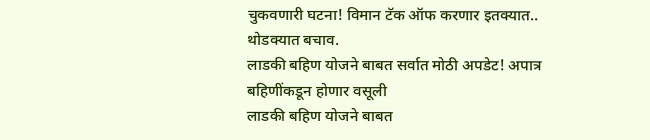चुकवणारी घटना! विमान टॅक ऑफ करणार इतक्यात.. थोडक्यात बचाव.
लाडकी बहिण योजने बाबत सर्वात मोठी अपडेट! अपात्र बहिणींकडून होणार वसूली
लाडकी बहिण योजने बाबत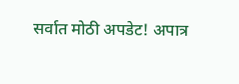सर्वात मोठी अपडेट! अपात्र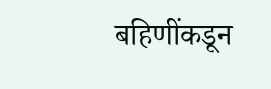बहिणींकडून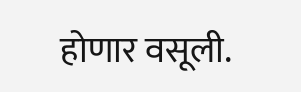होणार वसूली.